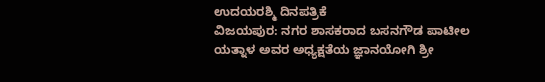ಉದಯರಶ್ಮಿ ದಿನಪತ್ರಿಕೆ
ವಿಜಯಪುರ: ನಗರ ಶಾಸಕರಾದ ಬಸನಗೌಡ ಪಾಟೀಲ ಯತ್ನಾಳ ಅವರ ಅಧ್ಯಕ್ಷತೆಯ ಜ್ಞಾನಯೋಗಿ ಶ್ರೀ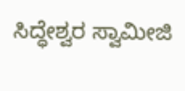ಸಿದ್ಧೇಶ್ವರ ಸ್ವಾಮೀಜಿ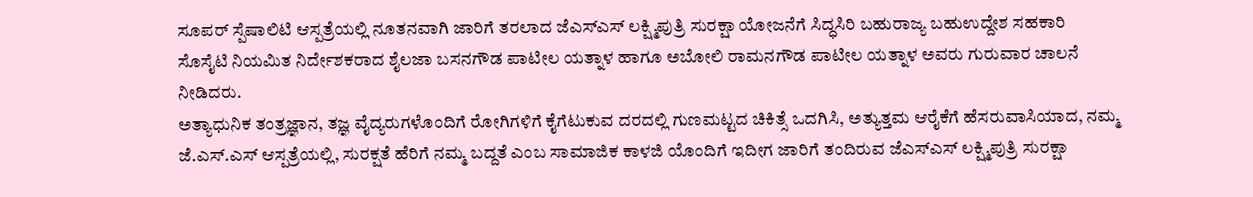ಸೂಪರ್ ಸ್ಪೆಷಾಲಿಟಿ ಆಸ್ಪತ್ರೆಯಲ್ಲಿ ನೂತನವಾಗಿ ಜಾರಿಗೆ ತರಲಾದ ಜೆಎಸ್ಎಸ್ ಲಕ್ಷ್ಮಿಪುತ್ರಿ ಸುರಕ್ಷಾ ಯೋಜನೆಗೆ ಸಿದ್ಧಸಿರಿ ಬಹುರಾಜ್ಯ ಬಹುಉದ್ದೇಶ ಸಹಕಾರಿ ಸೊಸೈಟಿ ನಿಯಮಿತ ನಿರ್ದೇಶಕರಾದ ಶೈಲಜಾ ಬಸನಗೌಡ ಪಾಟೀಲ ಯತ್ನಾಳ ಹಾಗೂ ಅಬೋಲಿ ರಾಮನಗೌಡ ಪಾಟೀಲ ಯತ್ನಾಳ ಅವರು ಗುರುವಾರ ಚಾಲನೆ ನೀಡಿದರು.
ಅತ್ಯಾಧುನಿಕ ತಂತ್ರಜ್ಞಾನ, ತಜ್ಞ ವೈದ್ಯರುಗಳೊಂದಿಗೆ ರೋಗಿಗಳಿಗೆ ಕೈಗೆಟುಕುವ ದರದಲ್ಲಿ ಗುಣಮಟ್ಟದ ಚಿಕಿತ್ಸೆ ಒದಗಿಸಿ, ಅತ್ಯುತ್ತಮ ಆರೈಕೆಗೆ ಹೆಸರುವಾಸಿಯಾದ, ನಮ್ಮ ಜೆ.ಎಸ್.ಎಸ್ ಆಸ್ಪತ್ರೆಯಲ್ಲಿ, ಸುರಕ್ಷತೆ ಹೆರಿಗೆ ನಮ್ಮ ಬದ್ದತೆ ಎಂಬ ಸಾಮಾಜಿಕ ಕಾಳಜಿ ಯೊಂದಿಗೆ ಇದೀಗ ಜಾರಿಗೆ ತಂದಿರುವ ಜೆಎಸ್ಎಸ್ ಲಕ್ಷ್ಮಿಪುತ್ರಿ ಸುರಕ್ಷಾ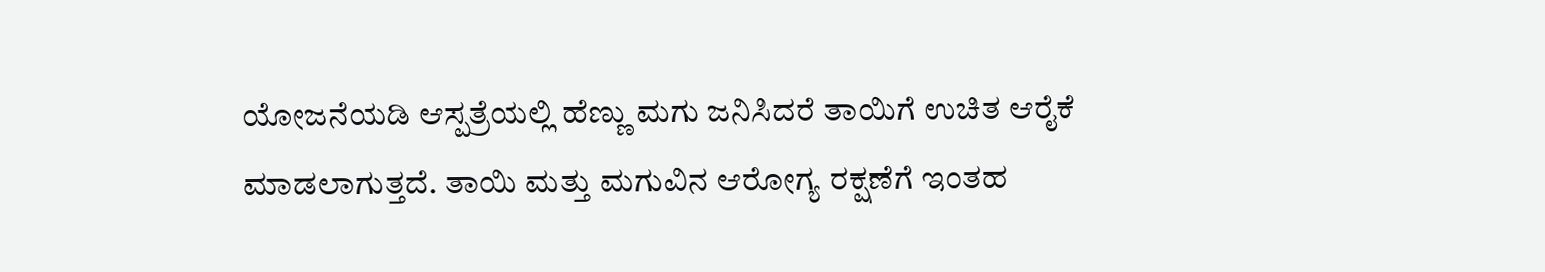ಯೋಜನೆಯಡಿ ಆಸ್ಪತ್ರೆಯಲ್ಲಿ ಹೆಣ್ಣು ಮಗು ಜನಿಸಿದರೆ ತಾಯಿಗೆ ಉಚಿತ ಆರೈಕೆ ಮಾಡಲಾಗುತ್ತದೆ. ತಾಯಿ ಮತ್ತು ಮಗುವಿನ ಆರೋಗ್ಯ ರಕ್ಷಣೆಗೆ ಇಂತಹ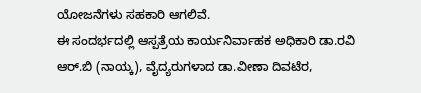ಯೋಜನೆಗಳು ಸಹಕಾರಿ ಆಗಲಿವೆ.
ಈ ಸಂದರ್ಭದಲ್ಲಿ ಆಸ್ಪತ್ರೆಯ ಕಾರ್ಯನಿರ್ವಾಹಕ ಅಧಿಕಾರಿ ಡಾ.ರವಿ ಆರ್.ಬಿ (ನಾಯ್ಕ), ವೈದ್ಯರುಗಳಾದ ಡಾ.ವೀಣಾ ದಿವಟೆರ,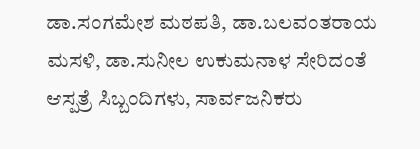ಡಾ.ಸಂಗಮೇಶ ಮಠಪತಿ, ಡಾ.ಬಲವಂತರಾಯ ಮಸಳಿ, ಡಾ.ಸುನೀಲ ಉಕುಮನಾಳ ಸೇರಿದಂತೆ ಆಸ್ಪತ್ರೆ ಸಿಬ್ಬಂದಿಗಳು, ಸಾರ್ವಜನಿಕರು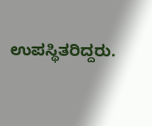ಉಪಸ್ಥಿತರಿದ್ದರು.